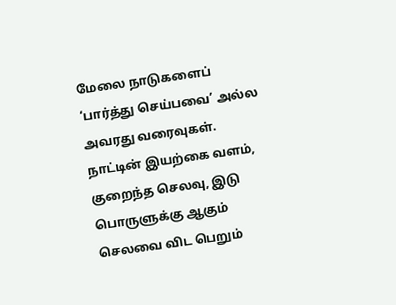மேலை நாடுகளைப் ‘பார்த்து செய்பவை’ அல்ல அவரது வரைவுகள். நாட்டின் இயற்கை வளம், குறைந்த செலவு, இடு பொருளுக்கு ஆகும் செலவை விட பெறும்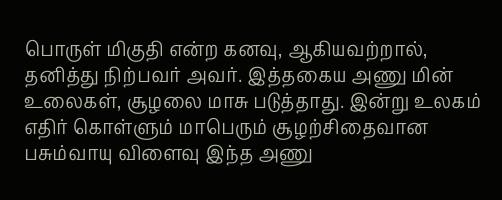பொருள் மிகுதி என்ற கனவு, ஆகியவற்றால், தனித்து நிற்பவர் அவர். இத்தகைய அணு மின் உலைகள், சூழலை மாசு படுத்தாது. இன்று உலகம் எதிர் கொள்ளும் மாபெரும் சூழற்சிதைவான பசும்வாயு விளைவு இந்த அணு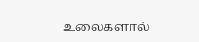உலைகளால்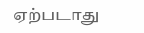ஏற்படாது